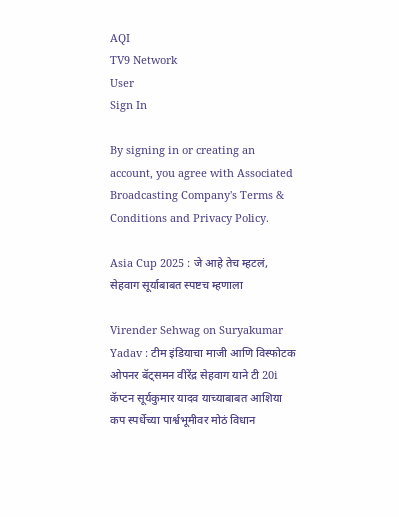AQI
TV9 Network
User
Sign In

By signing in or creating an account, you agree with Associated Broadcasting Company's Terms & Conditions and Privacy Policy.

Asia Cup 2025 : जे आहे तेच म्हटलं, सेहवाग सूर्याबाबत स्पष्टच म्हणाला

Virender Sehwag on Suryakumar Yadav : टीम इंडियाचा माजी आणि विस्फोटक ओपनर बॅट्समन वीरेंद्र सेहवाग याने टी 20i कॅप्टन सूर्यकुमार यादव याच्याबाबत आशिया कप स्पर्धेच्या पार्श्वभूमीवर मोठं विधान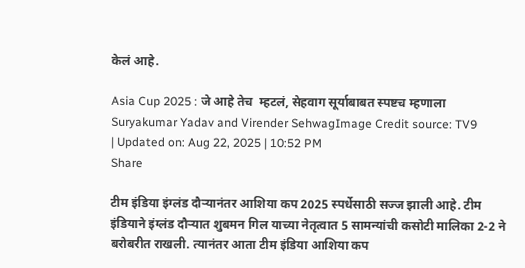केलं आहे.

Asia Cup 2025 : जे आहे तेच  म्हटलं, सेहवाग सूर्याबाबत स्पष्टच म्हणाला
Suryakumar Yadav and Virender SehwagImage Credit source: TV9
| Updated on: Aug 22, 2025 | 10:52 PM
Share

टीम इंडिया इंग्लंड दौऱ्यानंतर आशिया कप 2025 स्पर्धेसाठी सज्ज झाली आहे. टीम इंडियाने इंग्लंड दौऱ्यात शुबमन गिल याच्या नेतृत्वात 5 सामन्यांची कसोटी मालिका 2-2 ने बरोबरीत राखली. त्यानंतर आता टीम इंडिया आशिया कप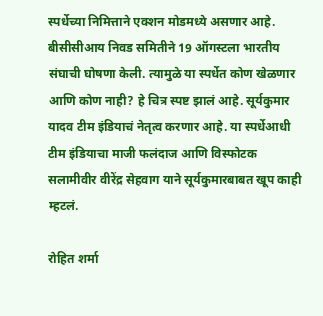स्पर्धेच्या निमित्ताने एक्शन मोडमध्ये असणार आहे. बीसीसीआय निवड समितीने 19 ऑगस्टला भारतीय संघाची घोषणा केली. त्यामुळे या स्पर्धेत कोण खेळणार आणि कोण नाही? हे चित्र स्पष्ट झालं आहे. सूर्यकुमार यादव टीम इंडियाचं नेतृत्व करणार आहे. या स्पर्धेआधी टीम इंडियाचा माजी फलंदाज आणि विस्फोटक सलामीवीर वीरेंद्र सेहवाग याने सूर्यकुमारबाबत खूप काही म्हटलं.

रोहित शर्मा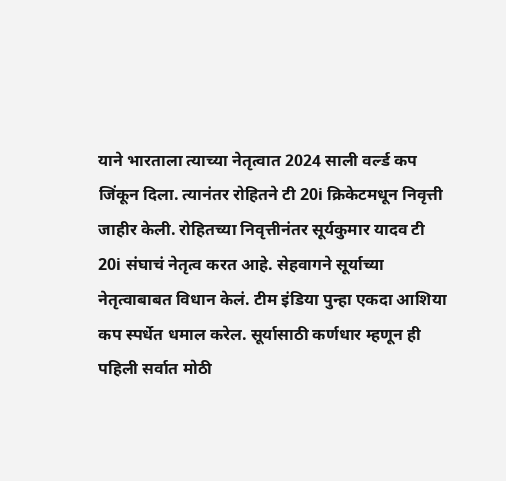याने भारताला त्याच्या नेतृत्वात 2024 साली वर्ल्ड कप जिंकून दिला. त्यानंतर रोहितने टी 20i क्रिकेटमधून निवृत्ती जाहीर केली. रोहितच्या निवृत्तीनंतर सूर्यकुमार यादव टी 20i संघाचं नेतृत्व करत आहे. सेहवागने सूर्याच्या नेतृत्वाबाबत विधान केलं. टीम इंडिया पुन्हा एकदा आशिया कप स्पर्धेत धमाल करेल. सूर्यासाठी कर्णधार म्हणून ही पहिली सर्वात मोठी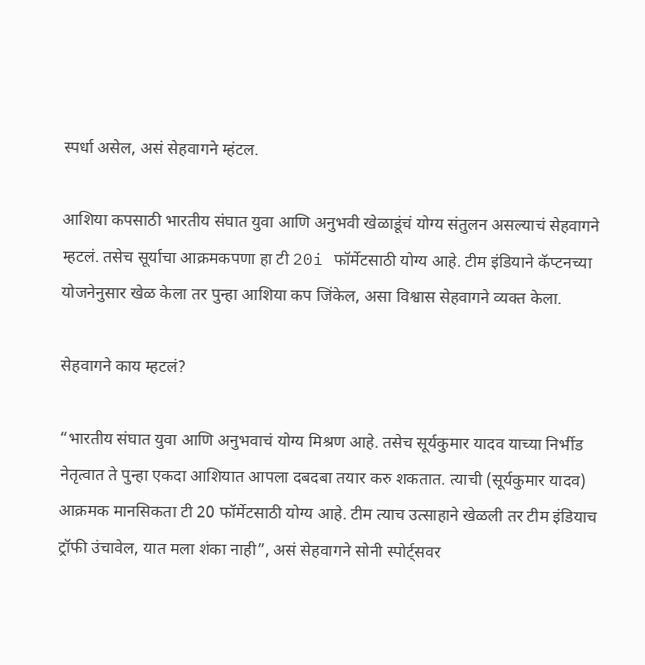स्पर्धा असेल, असं सेहवागने म्हंटल.

आशिया कपसाठी भारतीय संघात युवा आणि अनुभवी खेळाडूंचं योग्य संतुलन असल्याचं सेहवागने म्हटलं. तसेच सूर्याचा आक्रमकपणा हा टी 20i फॉर्मेटसाठी योग्य आहे. टीम इंडियाने कॅप्टनच्या योजनेनुसार खेळ केला तर पुन्हा आशिया कप जिंकेल, असा विश्वास सेहवागने व्यक्त केला.

सेहवागने काय म्हटलं?

“भारतीय संघात युवा आणि अनुभवाचं योग्य मिश्रण आहे. तसेच सूर्यकुमार यादव याच्या निर्भीड नेतृत्वात ते पुन्हा एकदा आशियात आपला दबदबा तयार करु शकतात. त्याची (सूर्यकुमार यादव) आक्रमक मानसिकता टी 20 फॉर्मेटसाठी योग्य आहे. टीम त्याच उत्साहाने खेळली तर टीम इंडियाच ट्रॉफी उंचावेल, यात मला शंका नाही”, असं सेहवागने सोनी स्पोर्ट्सवर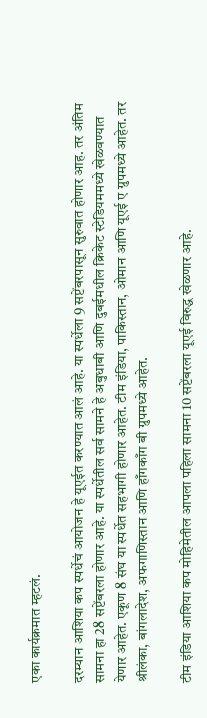एका कार्यक्रमात म्हटलं.

दरम्यान आशिया कप स्पर्धेचं आयोजन हे यूएईत करण्यात आलं आहे. या स्पर्धेला 9 सप्टेंबरपासून सुरुवात होणार आह. तर अंतिम सामना हा 28 सप्टेंबरला होणार आहे. या स्पर्धेतील सर्व सामने हे अबुधाबी आणि दुबईमधील क्रिकेट स्टेडियममध्ये खेळवण्यात येणार आहेत. एकूण 8 संघ या स्पर्धेत सहभागी होणार आहेत. टीम इंडिया, पाकिस्तान, ओमान आणि यूएई ए ग्रुपमध्ये आहेत. तर श्रीलंका, बांगलादेश, अफगाणिस्तान आणि हाँगकाँग बी ग्रुपमध्ये आहेत.

टीम इंडिया आशिया कप मोहिमेतील आपला पहिला सामना 10 सप्टेंबरला यूएई विरुद्ध खेळणार आहे.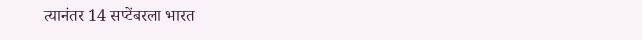त्यानंतर 14 सप्टेंबरला भारत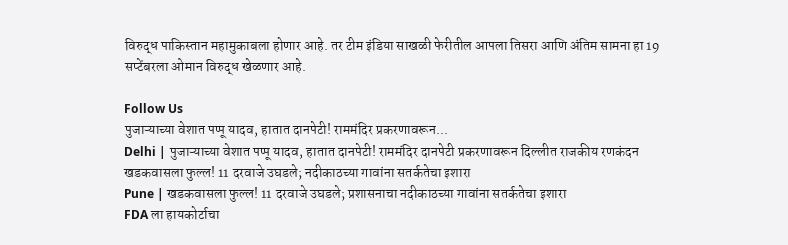विरुद्ध पाकिस्तान महामुकाबला होणार आहे. तर टीम इंडिया साखळी फेरीतील आपला तिसरा आणि अंतिम सामना हा 19 सप्टेंबरला ओमान विरुद्ध खेळणार आहे.

Follow Us
पुजाऱ्याच्या वेशात पप्पू यादव, हातात दानपेटी! राममंदिर प्रकरणावरून...
Delhi | पुजाऱ्याच्या वेशात पप्पू यादव, हातात दानपेटी! राममंदिर दानपेटी प्रकरणावरून दिल्लीत राजकीय रणकंदन
खडकवासला फुल्ल! 11 दरवाजे उघडले; नदीकाठच्या गावांना सतर्कतेचा इशारा
Pune | खडकवासला फुल्ल! 11 दरवाजे उघडले; प्रशासनाचा नदीकाठच्या गावांना सतर्कतेचा इशारा
FDA ला हायकोर्टाचा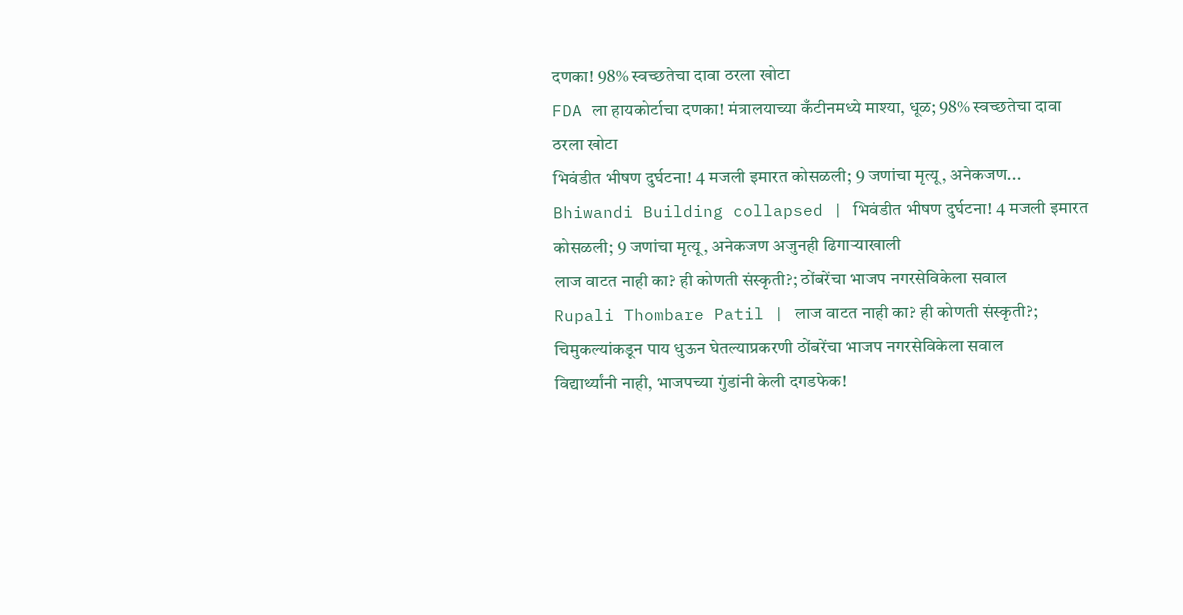दणका! 98% स्वच्छतेचा दावा ठरला खोटा
FDA ला हायकोर्टाचा दणका! मंत्रालयाच्या कँटीनमध्ये माश्या, धूळ; 98% स्वच्छतेचा दावा ठरला खोटा
भिवंडीत भीषण दुर्घटना! 4 मजली इमारत कोसळली; 9 जणांचा मृत्यू, अनेकजण...
Bhiwandi Building collapsed | भिवंडीत भीषण दुर्घटना! 4 मजली इमारत कोसळली; 9 जणांचा मृत्यू, अनेकजण अजुनही ढिगाऱ्याखाली
लाज वाटत नाही का? ही कोणती संस्कृती?; ठोंबरेंचा भाजप नगरसेविकेला सवाल
Rupali Thombare Patil | लाज वाटत नाही का? ही कोणती संस्कृती?; चिमुकल्यांकडून पाय धुऊन घेतल्याप्रकरणी ठोंबरेंचा भाजप नगरसेविकेला सवाल
विद्यार्थ्यांनी नाही, भाजपच्या गुंडांनी केली दगडफेक!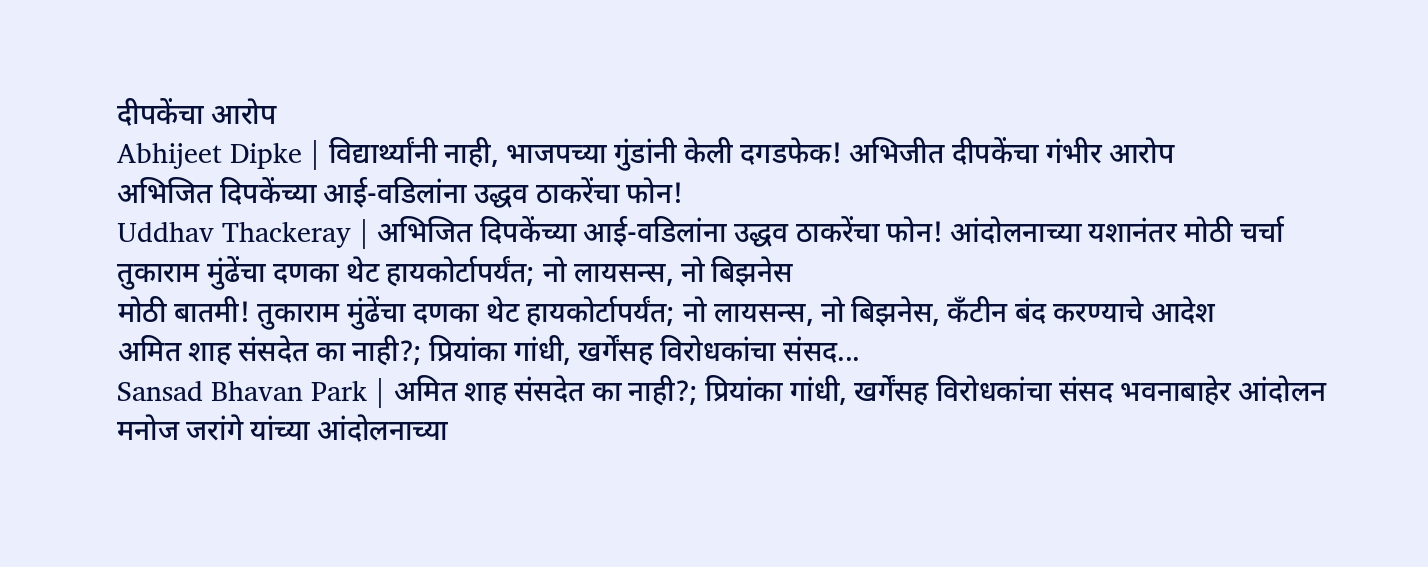दीपकेंचा आरोप
Abhijeet Dipke | विद्यार्थ्यांनी नाही, भाजपच्या गुंडांनी केली दगडफेक! अभिजीत दीपकेंचा गंभीर आरोप
अभिजित दिपकेंच्या आई-वडिलांना उद्धव ठाकरेंचा फोन!
Uddhav Thackeray | अभिजित दिपकेंच्या आई-वडिलांना उद्धव ठाकरेंचा फोन! आंदोलनाच्या यशानंतर मोठी चर्चा
तुकाराम मुंढेंचा दणका थेट हायकोर्टापर्यंत; नो लायसन्स, नो बिझनेस
मोठी बातमी! तुकाराम मुंढेंचा दणका थेट हायकोर्टापर्यंत; नो लायसन्स, नो बिझनेस, कँटीन बंद करण्याचे आदेश
अमित शाह संसदेत का नाही?; प्रियांका गांधी, खर्गेंसह विरोधकांचा संसद...
Sansad Bhavan Park | अमित शाह संसदेत का नाही?; प्रियांका गांधी, खर्गेंसह विरोधकांचा संसद भवनाबाहेर आंदोलन
मनोज जरांगे यांच्या आंदोलनाच्या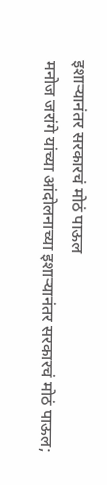इशाऱ्यानंतर सरकारचं मोठं पाऊल
मनोज जरांगे यांच्या आंदोलनाच्या इशाऱ्यानंतर सरकारचं मोठं पाऊल;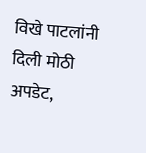विखे पाटलांनी दिली मोठी अपडेट,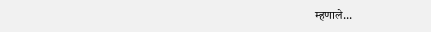म्हणाले...